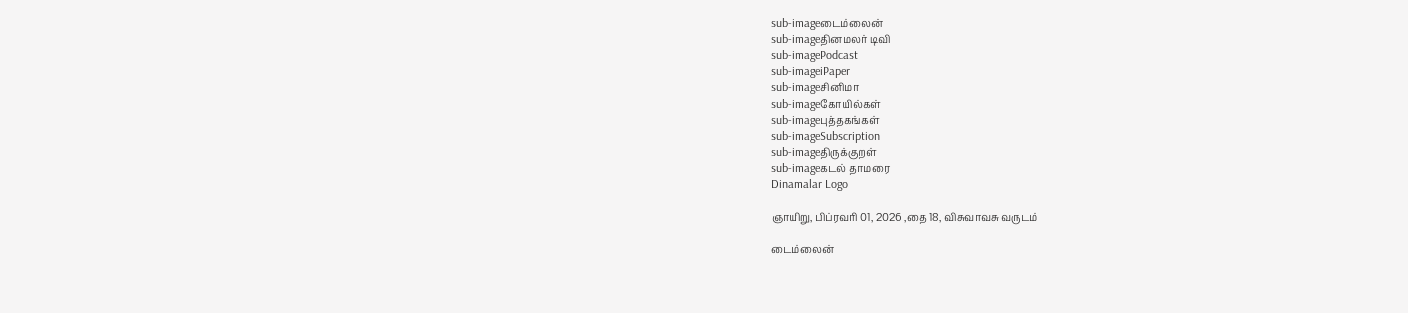sub-imageடைம்லைன்
sub-imageதினமலர் டிவி
sub-imagePodcast
sub-imageiPaper
sub-imageசினிமா
sub-imageகோயில்கள்
sub-imageபுத்தகங்கள்
sub-imageSubscription
sub-imageதிருக்குறள்
sub-imageகடல் தாமரை
Dinamalar Logo

ஞாயிறு, பிப்ரவரி 01, 2026 ,தை 18, விசுவாவசு வருடம்

டைம்லைன்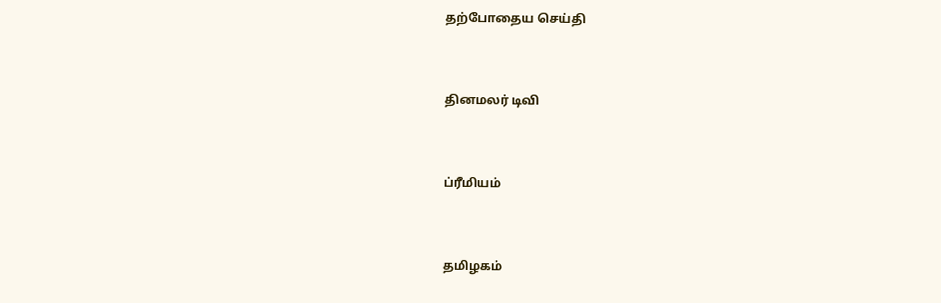தற்போதைய செய்தி


தினமலர் டிவி


ப்ரீமியம்


தமிழகம்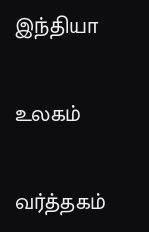இந்தியா


உலகம்


வர்த்தகம்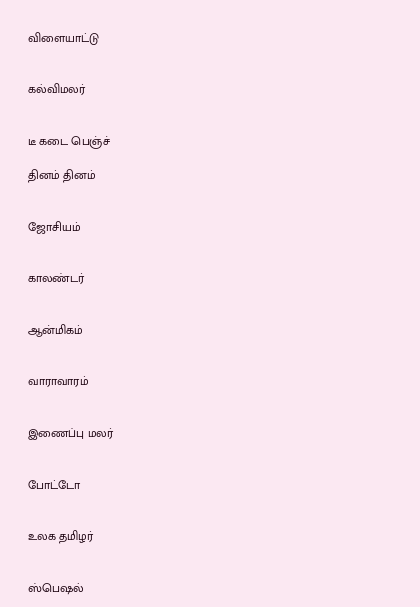விளையாட்டு


கல்விமலர்


டீ கடை பெஞ்ச்

தினம் தினம்


ஜோசியம்


காலண்டர்


ஆன்மிகம்


வாராவாரம்


இணைப்பு மலர்


போட்டோ


உலக தமிழர்


ஸ்பெஷல்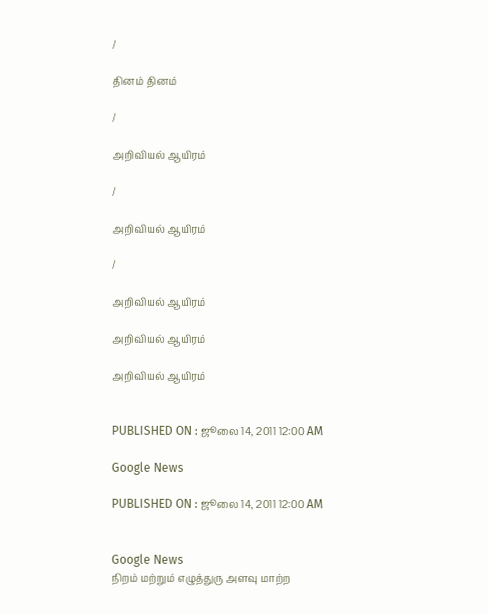/

தினம் தினம்

/

அறிவியல் ஆயிரம்

/

அறிவியல் ஆயிரம்

/

அறிவியல் ஆயிரம்

அறிவியல் ஆயிரம்

அறிவியல் ஆயிரம்


PUBLISHED ON : ஜூலை 14, 2011 12:00 AM

Google News

PUBLISHED ON : ஜூலை 14, 2011 12:00 AM


Google News
நிறம் மற்றும் எழுத்துரு அளவு மாற்ற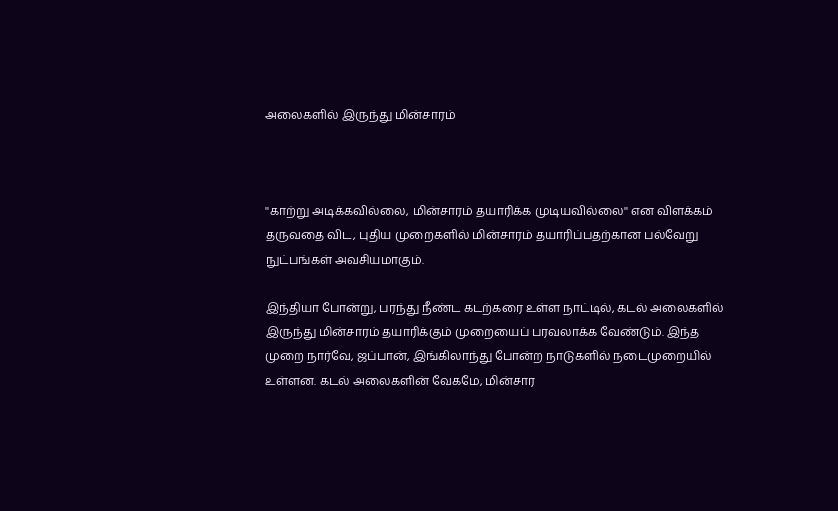அலைகளில் இருந்து மின்சாரம்



''காற்று அடிக்கவில்லை, மின்சாரம் தயாரிக்க முடியவில்லை'' என விளக்கம் தருவதை விட, புதிய முறைகளில் மின்சாரம் தயாரிப்பதற்கான பல்வேறு நுட்பங்கள் அவசியமாகும்.

இந்தியா போன்று, பரந்து நீண்ட கடற்கரை உள்ள நாட்டில், கடல் அலைகளில் இருந்து மின்சாரம் தயாரிக்கும் முறையைப் பரவலாக்க வேண்டும். இந்த முறை நார்வே, ஜப்பான், இங்கிலாந்து போன்ற நாடுகளில் நடைமுறையில் உள்ளன. கடல் அலைகளின் வேகமே, மின்சார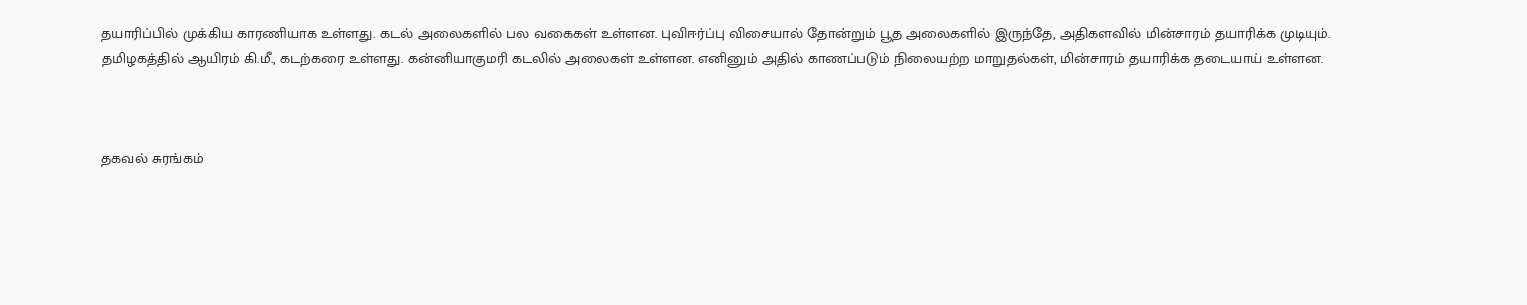தயாரிப்பில் முக்கிய காரணியாக உள்ளது. கடல் அலைகளில் பல வகைகள் உள்ளன. புவிஈர்ப்பு விசையால் தோன்றும் பூத அலைகளில் இருந்தே, அதிகளவில் மின்சாரம் தயாரிக்க முடியும். தமிழகத்தில் ஆயிரம் கி.மீ., கடற்கரை உள்ளது. கன்னியாகுமரி கடலில் அலைகள் உள்ளன. எனினும் அதில் காணப்படும் நிலையற்ற மாறுதல்கள், மின்சாரம் தயாரிக்க தடையாய் உள்ளன.



தகவல் சுரங்கம்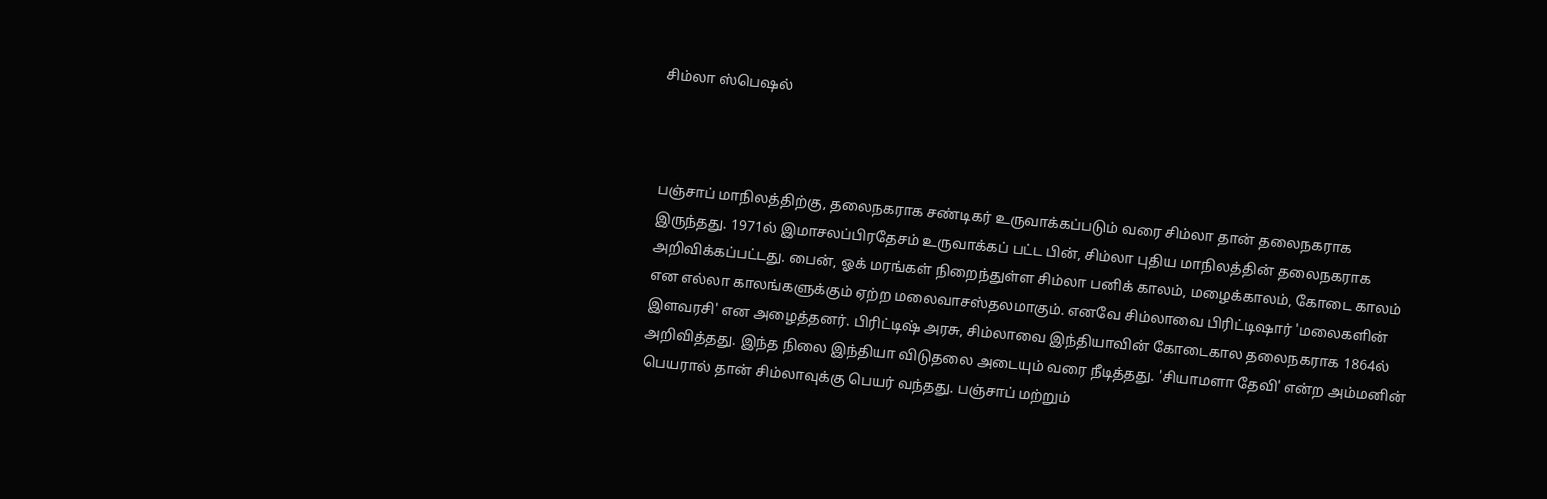சிம்லா ஸ்பெஷல்



பஞ்சாப் மாநிலத்திற்கு, தலைநகராக சண்டிகர் உருவாக்கப்படும் வரை சிம்லா தான் தலைநகராக இருந்தது. 1971ல் இமாசலப்பிரதேசம் உருவாக்கப் பட்ட பின், சிம்லா புதிய மாநிலத்தின் தலைநகராக அறிவிக்கப்பட்டது. பைன், ஓக் மரங்கள் நிறைந்துள்ள சிம்லா பனிக் காலம், மழைக்காலம், கோடை காலம் என எல்லா காலங்களுக்கும் ஏற்ற மலைவாசஸ்தலமாகும். எனவே சிம்லாவை பிரிட்டிஷார் 'மலைகளின் இளவரசி' என அழைத்தனர். பிரிட்டிஷ் அரசு, சிம்லாவை இந்தியாவின் கோடைகால தலைநகராக 1864ல் அறிவித்தது. இந்த நிலை இந்தியா விடுதலை அடையும் வரை நீடித்தது. 'சியாமளா தேவி' என்ற அம்மனின் பெயரால் தான் சிம்லாவுக்கு பெயர் வந்தது. பஞ்சாப் மற்றும்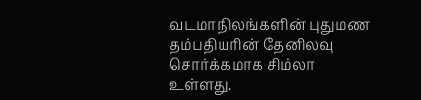வடமாநிலங்களின் புதுமண தம்பதியரின் தேனிலவு சொர்க்கமாக சிம்லா உள்ளது.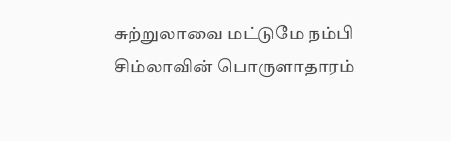சுற்றுலாவை மட்டுமே நம்பி சிம்லாவின் பொருளாதாரம்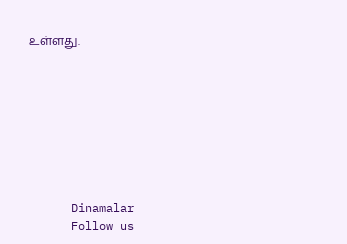உள்ளது.








      Dinamalar
      Follow us